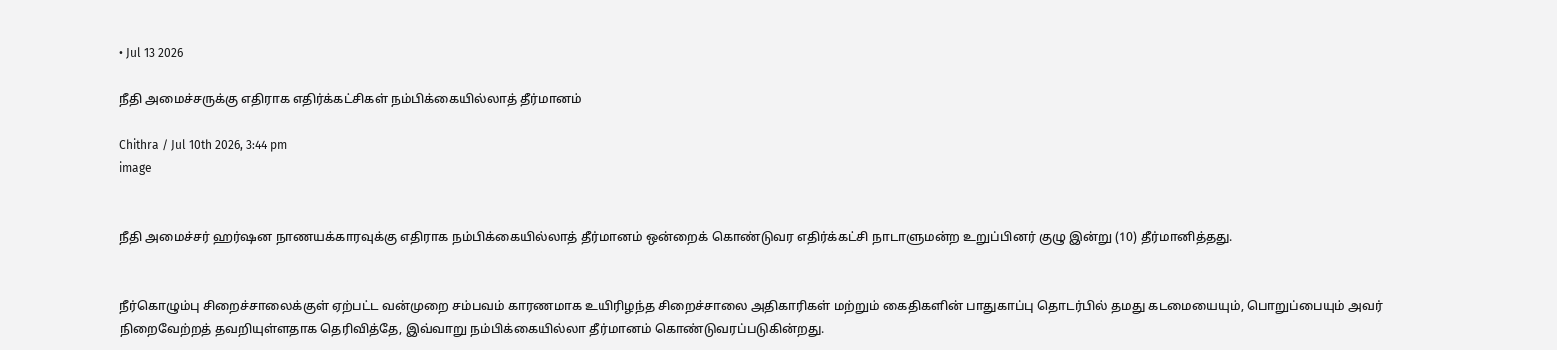• Jul 13 2026

நீதி அமைச்சருக்கு எதிராக எதிர்க்கட்சிகள் நம்பிக்கையில்லாத் தீர்மானம்

Chithra / Jul 10th 2026, 3:44 pm
image


நீதி அமைச்சர் ஹர்ஷன நாணயக்காரவுக்கு எதிராக நம்பிக்கையில்லாத் தீர்மானம் ஒன்றைக் கொண்டுவர எதிர்க்கட்சி நாடாளுமன்ற உறுப்பினர் குழு இன்று (10) தீர்மானித்தது.


நீர்கொழும்பு சிறைச்சாலைக்குள் ஏற்பட்ட வன்முறை சம்பவம் காரணமாக உயிரிழந்த சிறைச்சாலை அதிகாரிகள் மற்றும் கைதிகளின் பாதுகாப்பு தொடர்பில் தமது கடமையையும், பொறுப்பையும் அவர் நிறைவேற்றத் தவறியுள்ளதாக தெரிவித்தே, இவ்வாறு நம்பிக்கையில்லா தீர்மானம் கொண்டுவரப்படுகின்றது.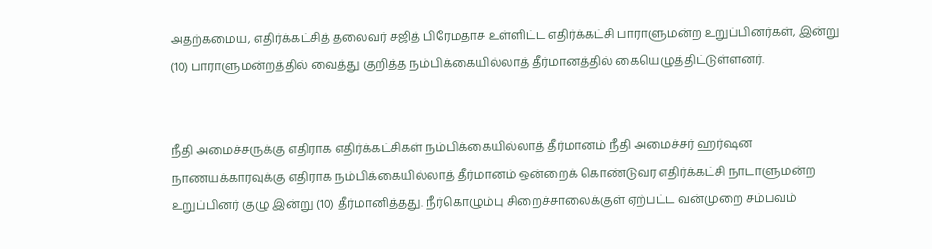அதற்கமைய, எதிர்க்கட்சித் தலைவர் சஜித் பிரேமதாச உள்ளிட்ட எதிர்க்கட்சி பாராளுமன்ற உறுப்பினர்கள், இன்று (10) பாராளுமன்றத்தில் வைத்து குறித்த நம்பிக்கையில்லாத் தீர்மானத்தில் கையெழுத்திட்டுள்ளனர்.


நீதி அமைச்சருக்கு எதிராக எதிர்க்கட்சிகள் நம்பிக்கையில்லாத் தீர்மானம் நீதி அமைச்சர் ஹர்ஷன நாணயக்காரவுக்கு எதிராக நம்பிக்கையில்லாத் தீர்மானம் ஒன்றைக் கொண்டுவர எதிர்க்கட்சி நாடாளுமன்ற உறுப்பினர் குழு இன்று (10) தீர்மானித்தது. நீர்கொழும்பு சிறைச்சாலைக்குள் ஏற்பட்ட வன்முறை சம்பவம்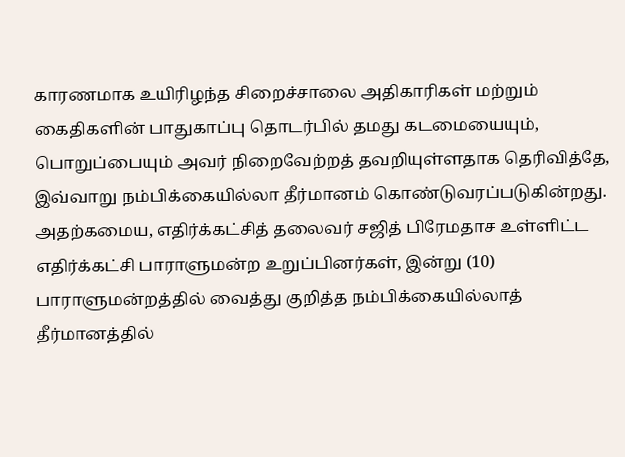காரணமாக உயிரிழந்த சிறைச்சாலை அதிகாரிகள் மற்றும் கைதிகளின் பாதுகாப்பு தொடர்பில் தமது கடமையையும், பொறுப்பையும் அவர் நிறைவேற்றத் தவறியுள்ளதாக தெரிவித்தே, இவ்வாறு நம்பிக்கையில்லா தீர்மானம் கொண்டுவரப்படுகின்றது. அதற்கமைய, எதிர்க்கட்சித் தலைவர் சஜித் பிரேமதாச உள்ளிட்ட எதிர்க்கட்சி பாராளுமன்ற உறுப்பினர்கள், இன்று (10) பாராளுமன்றத்தில் வைத்து குறித்த நம்பிக்கையில்லாத் தீர்மானத்தில்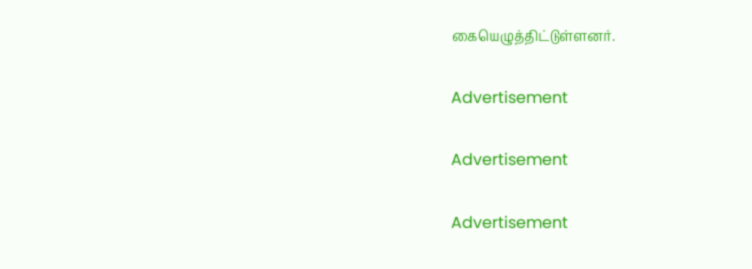கையெழுத்திட்டுள்ளனர்.

Advertisement

Advertisement

Advertisement